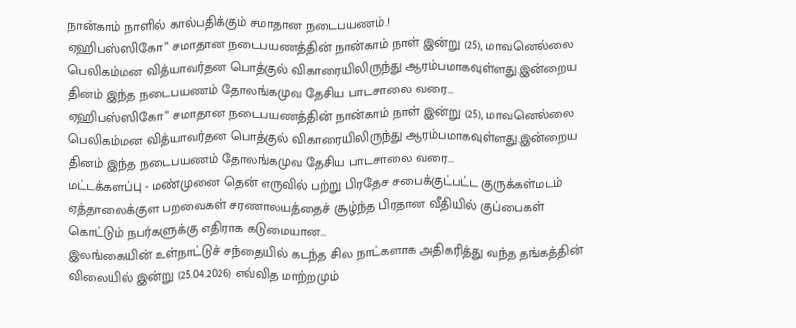நான்காம் நாளில் கால்பதிக்கும் சமாதான நடைபயணம்.!
ஏஹிபஸ்ஸிகோ” சமாதான நடைபயணத்தின் நான்காம் நாள் இன்று (25), மாவனெல்லை பெலிகம்மன வித்யாவர்தன பொத்குல் விகாரையிலிருந்து ஆரம்பமாகவுள்ளது.இன்றைய தினம் இந்த நடைபயணம் தோலங்கமுவ தேசிய பாடசாலை வரை...
ஏஹிபஸ்ஸிகோ” சமாதான நடைபயணத்தின் நான்காம் நாள் இன்று (25), மாவனெல்லை பெலிகம்மன வித்யாவர்தன பொத்குல் விகாரையிலிருந்து ஆரம்பமாகவுள்ளது.இன்றைய தினம் இந்த நடைபயணம் தோலங்கமுவ தேசிய பாடசாலை வரை...
மட்டக்களப்பு - மண்முனை தென் எருவில் பற்று பிரதேச சபைக்குட்பட்ட குருக்கள்மடம் ஏத்தாலைக்குள பறவைகள் சரணாலயத்தைச் சூழ்ந்த பிரதான வீதியில் குப்பைகள் கொட்டும் நபர்களுக்கு எதிராக கடுமையான...
இலங்கையின் உள்நாட்டுச் சந்தையில் கடந்த சில நாட்களாக அதிகரித்து வந்த தங்கத்தின் விலையில் இன்று (25.04.2026) எவ்வித மாற்றமும்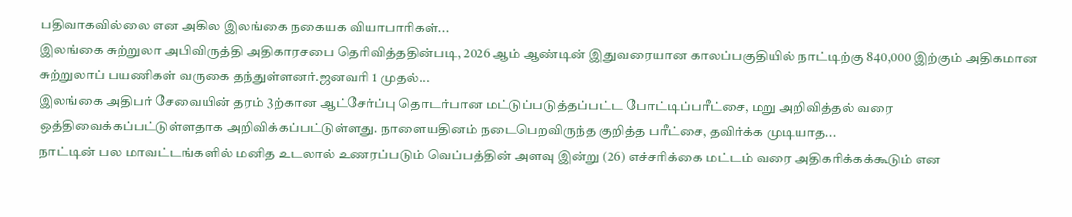பதிவாகவில்லை என அகில இலங்கை நகையக வியாபாரிகள்...
இலங்கை சுற்றுலா அபிவிருத்தி அதிகாரசபை தெரிவித்ததின்படி, 2026 ஆம் ஆண்டின் இதுவரையான காலப்பகுதியில் நாட்டிற்கு 840,000 இற்கும் அதிகமான சுற்றுலாப் பயணிகள் வருகை தந்துள்ளனர்.ஜனவரி 1 முதல்...
இலங்கை அதிபர் சேவையின் தரம் 3ற்கான ஆட்சேர்ப்பு தொடர்பான மட்டுப்படுத்தப்பட்ட போட்டிப்பரீட்சை, மறு அறிவித்தல் வரை ஒத்திவைக்கப்பட்டுள்ளதாக அறிவிக்கப்பட்டுள்ளது. நாளையதினம் நடைபெறவிருந்த குறித்த பரீட்சை, தவிர்க்க முடியாத...
நாட்டின் பல மாவட்டங்களில் மனித உடலால் உணரப்படும் வெப்பத்தின் அளவு இன்று (26) எச்சரிக்கை மட்டம் வரை அதிகரிக்கக்கூடும் என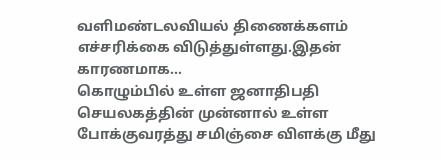வளிமண்டலவியல் திணைக்களம் எச்சரிக்கை விடுத்துள்ளது.இதன் காரணமாக...
கொழும்பில் உள்ள ஜனாதிபதி செயலகத்தின் முன்னால் உள்ள போக்குவரத்து சமிஞ்சை விளக்கு மீது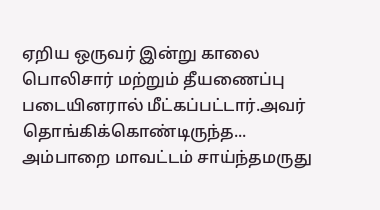ஏறிய ஒருவர் இன்று காலை பொலிசார் மற்றும் தீயணைப்பு படையினரால் மீட்கப்பட்டார்.அவர் தொங்கிக்கொண்டிருந்த...
அம்பாறை மாவட்டம் சாய்ந்தமருது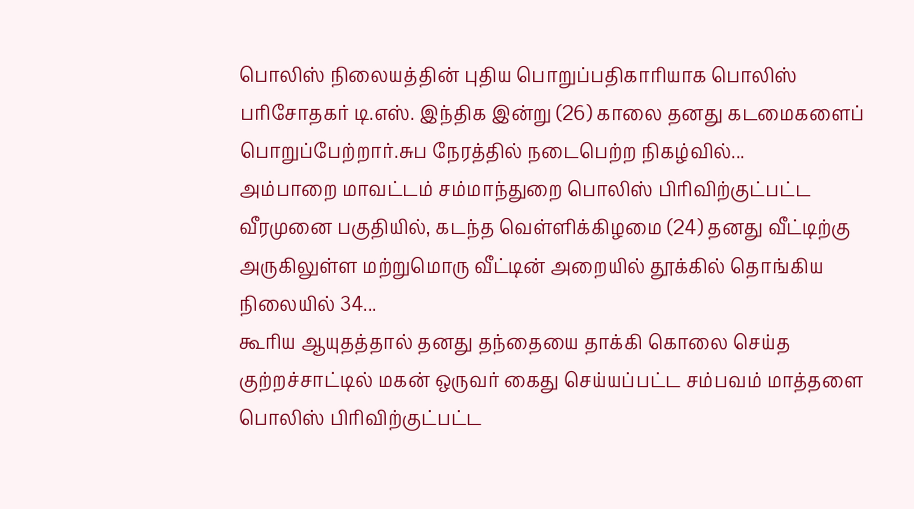பொலிஸ் நிலையத்தின் புதிய பொறுப்பதிகாரியாக பொலிஸ் பரிசோதகர் டி.எஸ். இந்திக இன்று (26) காலை தனது கடமைகளைப் பொறுப்பேற்றார்.சுப நேரத்தில் நடைபெற்ற நிகழ்வில்...
அம்பாறை மாவட்டம் சம்மாந்துறை பொலிஸ் பிரிவிற்குட்பட்ட வீரமுனை பகுதியில், கடந்த வெள்ளிக்கிழமை (24) தனது வீட்டிற்கு அருகிலுள்ள மற்றுமொரு வீட்டின் அறையில் தூக்கில் தொங்கிய நிலையில் 34...
கூரிய ஆயுதத்தால் தனது தந்தையை தாக்கி கொலை செய்த குற்றச்சாட்டில் மகன் ஒருவர் கைது செய்யப்பட்ட சம்பவம் மாத்தளை பொலிஸ் பிரிவிற்குட்பட்ட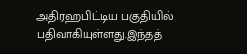அதிரஹபிட்டிய பகுதியில் பதிவாகியுள்ளது.இந்தத்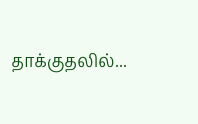தாக்குதலில்...